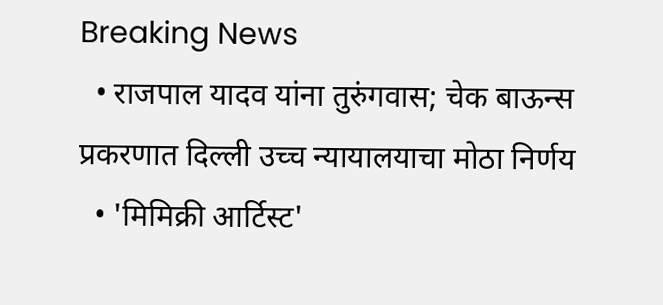Breaking News
  • राजपाल यादव यांना तुरुंगवास; चेक बाऊन्स प्रकरणात दिल्ली उच्च न्यायालयाचा मोठा निर्णय
  • 'मिमिक्री आर्टिस्ट'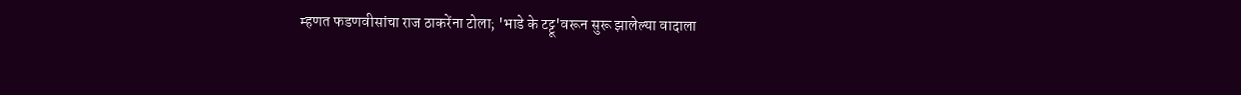म्हणत फडणवीसांचा राज ठाकरेंना टोला; 'भाडे के टट्टू'वरून सुरू झालेल्या वादाला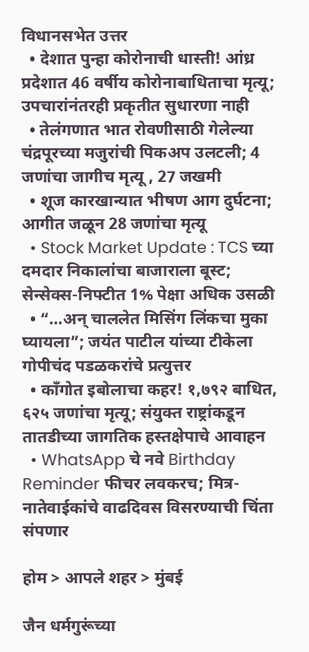विधानसभेत उत्तर
  • देशात पुन्हा कोरोनाची धास्ती! आंध्र प्रदेशात 46 वर्षीय कोरोनाबाधिताचा मृत्यू; उपचारांनंतरही प्रकृतीत सुधारणा नाही
  • तेलंगणात भात रोवणीसाठी गेलेल्या चंद्रपूरच्या मजुरांची पिकअप उलटली; 4 जणांचा जागीच मृत्यू , 27 जखमी
  • शूज कारखान्यात भीषण आग दुर्घटना; आगीत जळून 28 जणांचा मृत्यू
  • Stock Market Update : TCS च्या दमदार निकालांचा बाजाराला बूस्ट; सेन्सेक्स-निफ्टीत 1% पेक्षा अधिक उसळी
  • “…अन् चाललेत मिसिंग लिंकचा मुका घ्यायला”; जयंत पाटील यांच्या टीकेला गोपीचंद पडळकरांचे प्रत्युत्तर
  • काँगोत इबोलाचा कहर! १,७९२ बाधित, ६२५ जणांचा मृत्यू; संयुक्त राष्ट्रांकडून तातडीच्या जागतिक हस्तक्षेपाचे आवाहन
  • WhatsApp चे नवे Birthday Reminder फीचर लवकरच; मित्र-नातेवाईकांचे वाढदिवस विसरण्याची चिंता संपणार

होम > आपले शहर > मुंबई

जैन धर्मगुरूंच्या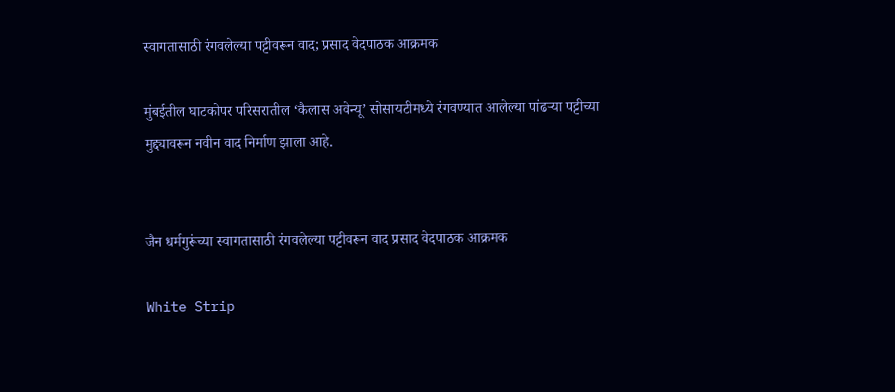स्वागतासाठी रंगवलेल्या पट्टीवरून वाद; प्रसाद वेदपाठक आक्रमक

मुंबईतील घाटकोपर परिसरातील ‘कैलास अवेन्यू’ सोसायटीमध्ये रंगवण्यात आलेल्या पांढऱ्या पट्टीच्या मुद्द्यावरून नवीन वाद निर्माण झाला आहे.


जैन धर्मगुरूंच्या स्वागतासाठी रंगवलेल्या पट्टीवरून वाद प्रसाद वेदपाठक आक्रमक

White Strip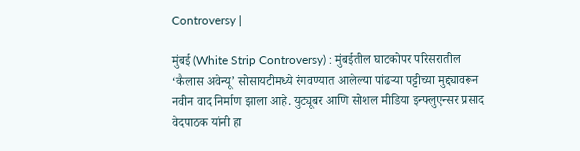Controversy |

मुंबई (White Strip Controversy) : मुंबईतील घाटकोपर परिसरातील ‘कैलास अवेन्यू’ सोसायटीमध्ये रंगवण्यात आलेल्या पांढऱ्या पट्टीच्या मुद्द्यावरून नवीन वाद निर्माण झाला आहे. युट्यूबर आणि सोशल मीडिया इन्फ्लुएन्सर प्रसाद वेदपाठक यांनी हा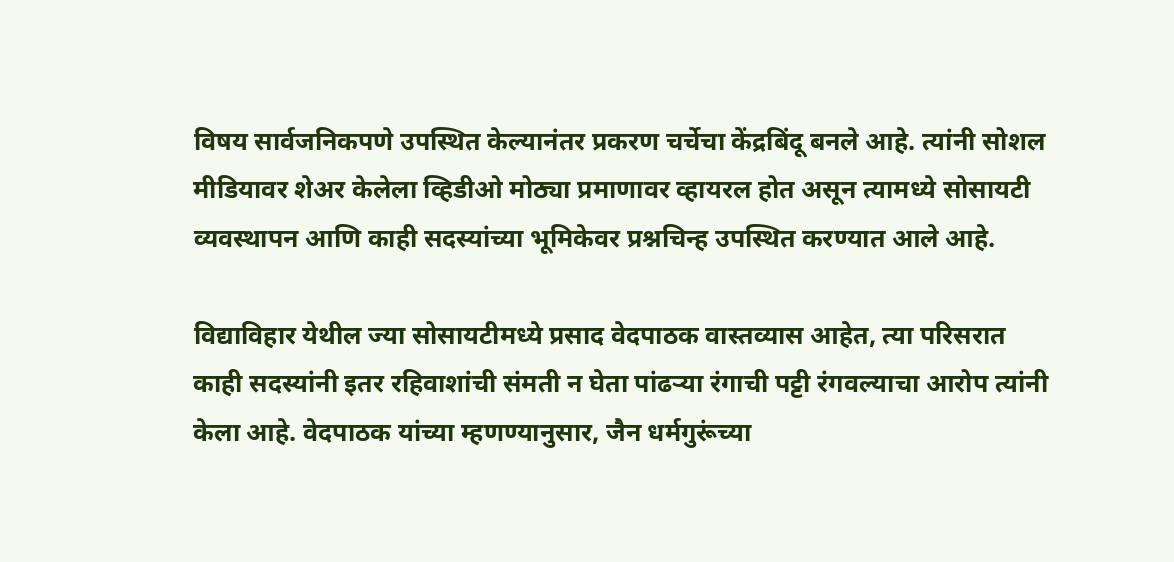विषय सार्वजनिकपणे उपस्थित केल्यानंतर प्रकरण चर्चेचा केंद्रबिंदू बनले आहे. त्यांनी सोशल मीडियावर शेअर केलेला व्हिडीओ मोठ्या प्रमाणावर व्हायरल होत असून त्यामध्ये सोसायटी व्यवस्थापन आणि काही सदस्यांच्या भूमिकेवर प्रश्नचिन्ह उपस्थित करण्यात आले आहे.

विद्याविहार येथील ज्या सोसायटीमध्ये प्रसाद वेदपाठक वास्तव्यास आहेत, त्या परिसरात काही सदस्यांनी इतर रहिवाशांची संमती न घेता पांढऱ्या रंगाची पट्टी रंगवल्याचा आरोप त्यांनी केला आहे. वेदपाठक यांच्या म्हणण्यानुसार, जैन धर्मगुरूंच्या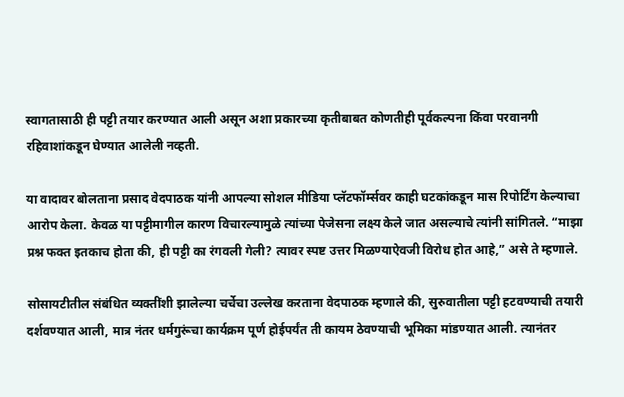स्वागतासाठी ही पट्टी तयार करण्यात आली असून अशा प्रकारच्या कृतीबाबत कोणतीही पूर्वकल्पना किंवा परवानगी रहिवाशांकडून घेण्यात आलेली नव्हती.

या वादावर बोलताना प्रसाद वेदपाठक यांनी आपल्या सोशल मीडिया प्लॅटफॉर्म्सवर काही घटकांकडून मास रिपोर्टिंग केल्याचा आरोप केला. केवळ या पट्टीमागील कारण विचारल्यामुळे त्यांच्या पेजेसना लक्ष्य केले जात असल्याचे त्यांनी सांगितले. “माझा प्रश्न फक्त इतकाच होता की, ही पट्टी का रंगवली गेली? त्यावर स्पष्ट उत्तर मिळण्याऐवजी विरोध होत आहे,” असे ते म्हणाले.

सोसायटीतील संबंधित व्यक्तींशी झालेल्या चर्चेचा उल्लेख करताना वेदपाठक म्हणाले की, सुरुवातीला पट्टी हटवण्याची तयारी दर्शवण्यात आली, मात्र नंतर धर्मगुरूंचा कार्यक्रम पूर्ण होईपर्यंत ती कायम ठेवण्याची भूमिका मांडण्यात आली. त्यानंतर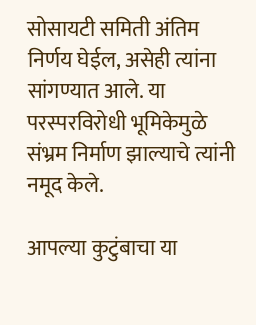सोसायटी समिती अंतिम निर्णय घेईल, असेही त्यांना सांगण्यात आले. या परस्परविरोधी भूमिकेमुळे संभ्रम निर्माण झाल्याचे त्यांनी नमूद केले.

आपल्या कुटुंबाचा या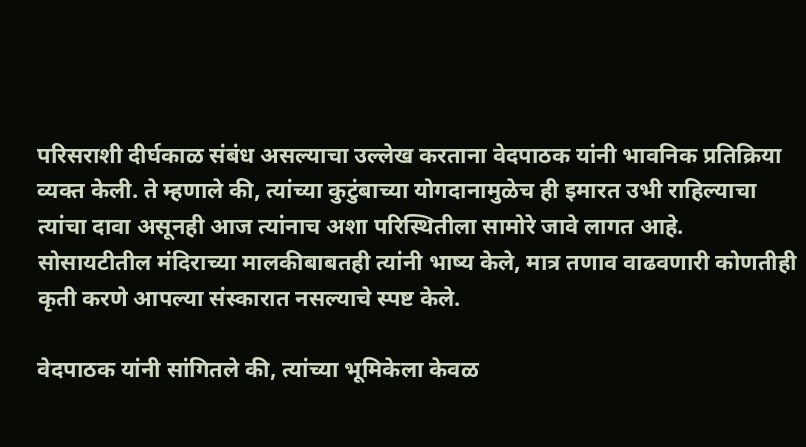परिसराशी दीर्घकाळ संबंध असल्याचा उल्लेख करताना वेदपाठक यांनी भावनिक प्रतिक्रिया व्यक्त केली. ते म्हणाले की, त्यांच्या कुटुंबाच्या योगदानामुळेच ही इमारत उभी राहिल्याचा त्यांचा दावा असूनही आज त्यांनाच अशा परिस्थितीला सामोरे जावे लागत आहे. सोसायटीतील मंदिराच्या मालकीबाबतही त्यांनी भाष्य केले, मात्र तणाव वाढवणारी कोणतीही कृती करणे आपल्या संस्कारात नसल्याचे स्पष्ट केले.

वेदपाठक यांनी सांगितले की, त्यांच्या भूमिकेला केवळ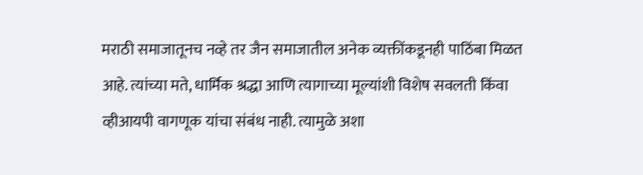मराठी समाजातूनच नव्हे तर जैन समाजातील अनेक व्यक्तींकडूनही पाठिंबा मिळत आहे. त्यांच्या मते, धार्मिक श्रद्धा आणि त्यागाच्या मूल्यांशी विशेष सवलती किंवा व्हीआयपी वागणूक यांचा संबंध नाही. त्यामुळे अशा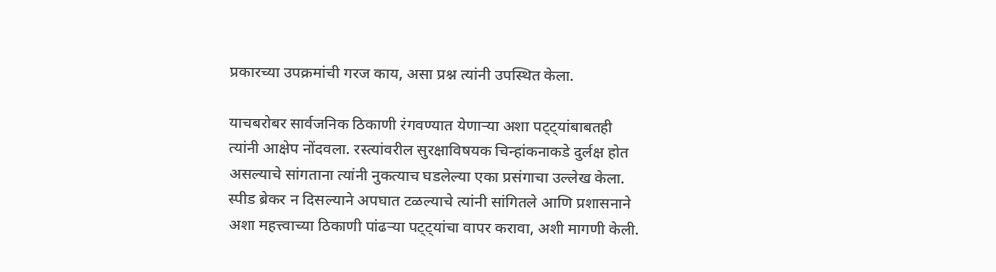प्रकारच्या उपक्रमांची गरज काय, असा प्रश्न त्यांनी उपस्थित केला.

याचबरोबर सार्वजनिक ठिकाणी रंगवण्यात येणाऱ्या अशा पट्ट्यांबाबतही त्यांनी आक्षेप नोंदवला. रस्त्यांवरील सुरक्षाविषयक चिन्हांकनाकडे दुर्लक्ष होत असल्याचे सांगताना त्यांनी नुकत्याच घडलेल्या एका प्रसंगाचा उल्लेख केला. स्पीड ब्रेकर न दिसल्याने अपघात टळल्याचे त्यांनी सांगितले आणि प्रशासनाने अशा महत्त्वाच्या ठिकाणी पांढऱ्या पट्ट्यांचा वापर करावा, अशी मागणी केली.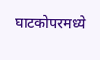घाटकोपरमध्ये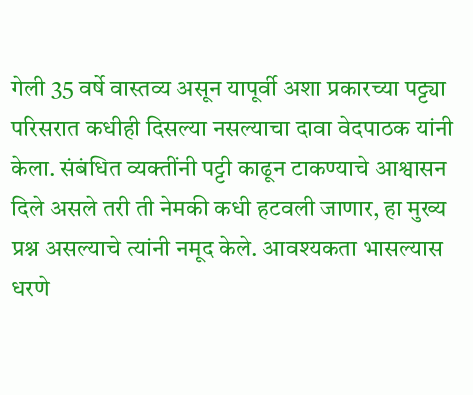गेली 35 वर्षे वास्तव्य असून यापूर्वी अशा प्रकारच्या पट्ट्या परिसरात कधीही दिसल्या नसल्याचा दावा वेदपाठक यांनी केला. संबंधित व्यक्तींनी पट्टी काढून टाकण्याचे आश्वासन दिले असले तरी ती नेमकी कधी हटवली जाणार, हा मुख्य प्रश्न असल्याचे त्यांनी नमूद केले. आवश्यकता भासल्यास धरणे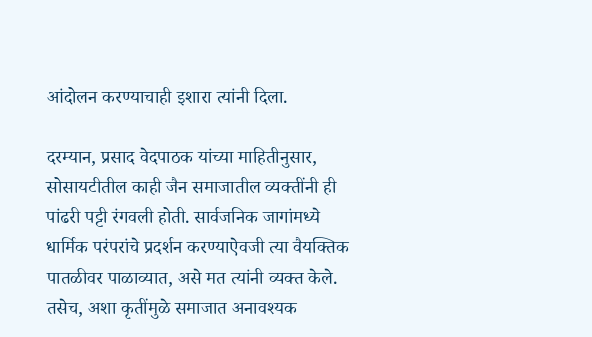आंदोलन करण्याचाही इशारा त्यांनी दिला.

दरम्यान, प्रसाद वेदपाठक यांच्या माहितीनुसार, सोसायटीतील काही जैन समाजातील व्यक्तींनी ही पांढरी पट्टी रंगवली होती. सार्वजनिक जागांमध्ये धार्मिक परंपरांचे प्रदर्शन करण्याऐवजी त्या वैयक्तिक पातळीवर पाळाव्यात, असे मत त्यांनी व्यक्त केले. तसेच, अशा कृतींमुळे समाजात अनावश्यक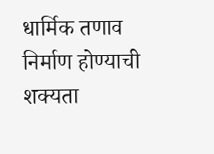धार्मिक तणाव निर्माण होण्याची शक्यता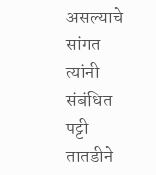असल्याचे सांगत त्यांनी संबंधित पट्टी तातडीने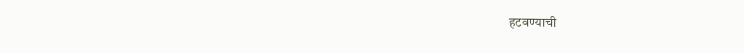हटवण्याची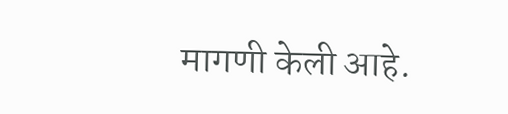मागणी केली आहे.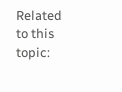Related to this topic: